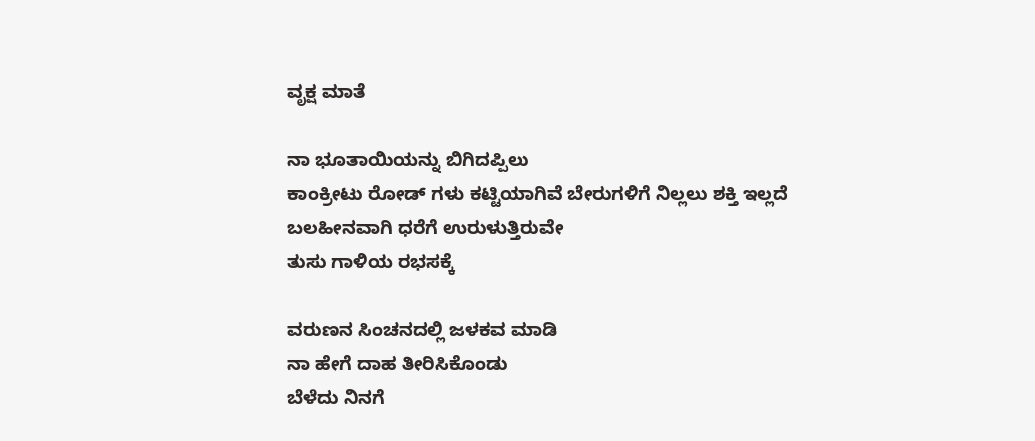ವೃಕ್ಷ ಮಾತೆ

ನಾ ಭೂತಾಯಿಯನ್ನು ಬಿಗಿದಪ್ಪಿಲು
ಕಾಂಕ್ರೀಟು ರೋಡ್ ಗಳು ಕಟ್ಟಿಯಾಗಿವೆ ಬೇರುಗಳಿಗೆ ನಿಲ್ಲಲು ಶಕ್ತಿ ಇಲ್ಲದೆ
ಬಲಹೀನವಾಗಿ ಧರೆಗೆ ಉರುಳುತ್ತಿರುವೇ
ತುಸು ಗಾಳಿಯ ರಭಸಕ್ಕೆ

ವರುಣನ ಸಿಂಚನದಲ್ಲಿ ಜಳಕವ ಮಾಡಿ
ನಾ ಹೇಗೆ ದಾಹ ತೀರಿಸಿಕೊಂಡು
ಬೆಳೆದು ನಿನಗೆ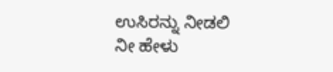ಉಸಿರನ್ನು ನೀಡಲಿ
ನೀ ಹೇಳು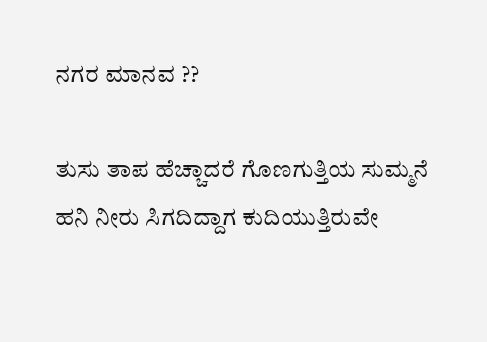ನಗರ ಮಾನವ ??

ತುಸು ತಾಪ ಹೆಚ್ಚಾದರೆ ಗೊಣಗುತ್ತಿಯ ಸುಮ್ಮನೆ
ಹನಿ ನೀರು ಸಿಗದಿದ್ದಾಗ ಕುದಿಯುತ್ತಿರುವೇ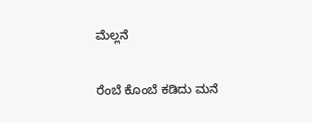ಮೆಲ್ಲನೆ

ರೆಂಬೆ ಕೊಂಬೆ ಕಡಿದು ಮನೆ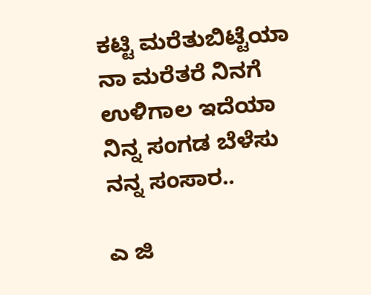ಕಟ್ಟಿ ಮರೆತುಬಿಟ್ಟೆಯಾ
ನಾ ಮರೆತರೆ ನಿನಗೆ ಉಳಿಗಾಲ ಇದೆಯಾ
ನಿನ್ನ ಸಂಗಡ ಬೆಳೆಸು ನನ್ನ ಸಂಸಾರ..

ಎ ಜಿ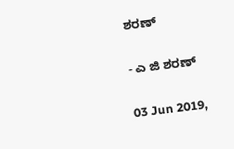ಶರಣ್

- ಎ ಜಿ ಶರಣ್

03 Jun 2019,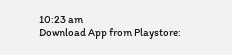10:23 am
Download App from Playstore: